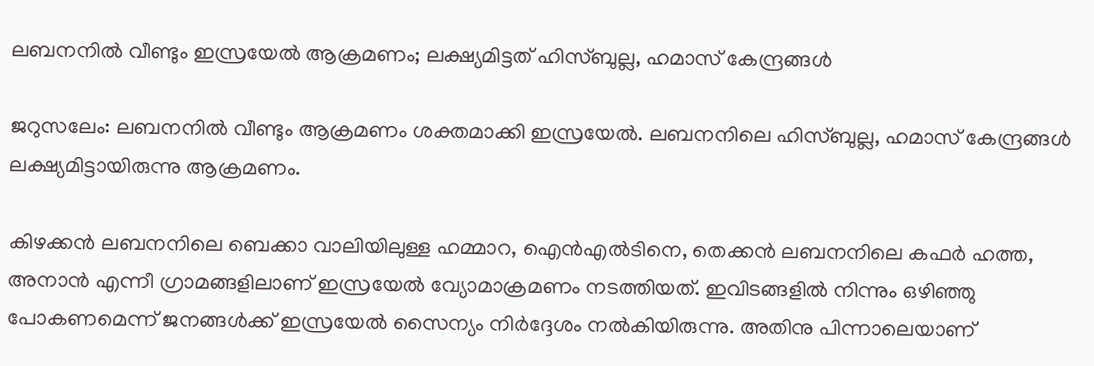ലബനനില്‍ വീണ്ടും ഇസ്രയേല്‍ ആക്രമണം; ലക്ഷ്യമിട്ടത് ഹിസ്ബുല്ല, ഹമാസ് കേന്ദ്രങ്ങള്‍

ജറുസലേം: ലബനനില്‍ വീണ്ടും ആക്രമണം ശക്തമാക്കി ഇസ്രയേല്‍. ലബനനിലെ ഹിസ്ബുല്ല, ഹമാസ് കേന്ദ്രങ്ങള്‍ ലക്ഷ്യമിട്ടായിരുന്നു ആക്രമണം.

കിഴക്കൻ ലബനനിലെ ബെക്കാ വാലിയിലുള്ള ഹമ്മാറ, ഐൻഎല്‍ടിനെ, തെക്കൻ ലബനനിലെ കഫർ ഹത്ത, അനാൻ എന്നീ ഗ്രാമങ്ങളിലാണ് ഇസ്രയേല്‍ വ്യോമാക്രമണം നടത്തിയത്. ഇവിടങ്ങളില്‍ നിന്നും ഒഴിഞ്ഞു പോകണമെന്ന് ജനങ്ങള്‍ക്ക് ഇസ്രയേല്‍ സൈന്യം നിർദ്ദേശം നല്‍കിയിരുന്നു. അതിനു പിന്നാലെയാണ്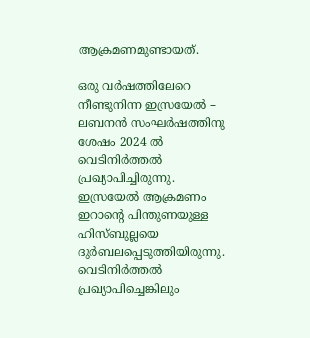ആക്രമണമുണ്ടായത്.

ഒരു വർഷത്തിലേറെ നീണ്ടുനിന്ന ഇസ്രയേല്‍ – ലബനൻ സംഘർഷത്തിനു ശേഷം 2024 ല്‍ വെടിനിർത്തല്‍ പ്രഖ്യാപിച്ചിരുന്നു. ഇസ്രയേല്‍ ആക്രമണം ഇറാന്റെ പിന്തുണയുള്ള ഹിസ്ബുല്ലയെ ദുർബലപ്പെടുത്തിയിരുന്നു. വെടിനിർത്തല്‍ പ്രഖ്യാപിച്ചെങ്കിലും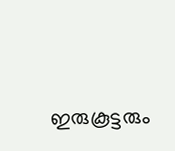ഇരുകൂട്ടരും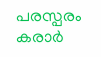പരസ്പരം കരാർ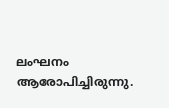ലംഘനം ആരോപിച്ചിരുന്നു.